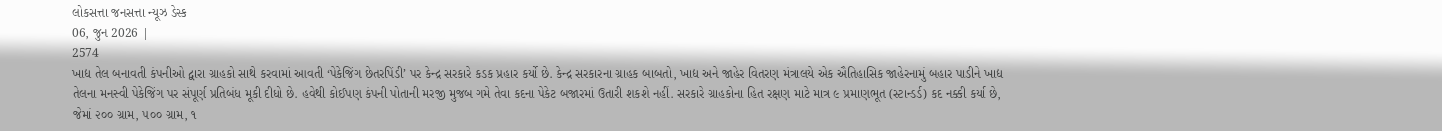લોકસત્તા જનસત્તા ન્યૂઝ ડેસ્ક
06, જુન 2026 |
2574
ખાદ્ય તેલ બનાવતી કંપનીઓ દ્વારા ગ્રાહકો સાથે કરવામાં આવતી ‘પેકેજિંગ છેતરપિંડી’ પર કેન્દ્ર સરકારે કડક પ્રહાર કર્યો છે. કેન્દ્ર સરકારના ગ્રાહક બાબતો, ખાદ્ય અને જાહેર વિતરણ મંત્રાલયે એક ઐતિહાસિક જાહેરનામું બહાર પાડીને ખાદ્ય તેલના મનસ્વી પેકેજિંગ પર સંપૂર્ણ પ્રતિબંધ મૂકી દીધો છે. હવેથી કોઈપણ કંપની પોતાની મરજી મુજબ ગમે તેવા કદના પેકેટ બજારમાં ઉતારી શકશે નહીં. સરકારે ગ્રાહકોના હિત રક્ષણ માટે માત્ર ૯ પ્રમાણભૂત (સ્ટાન્ડર્ડ) કદ નક્કી કર્યા છે, જેમાં ૨૦૦ ગ્રામ, ૫૦૦ ગ્રામ, ૧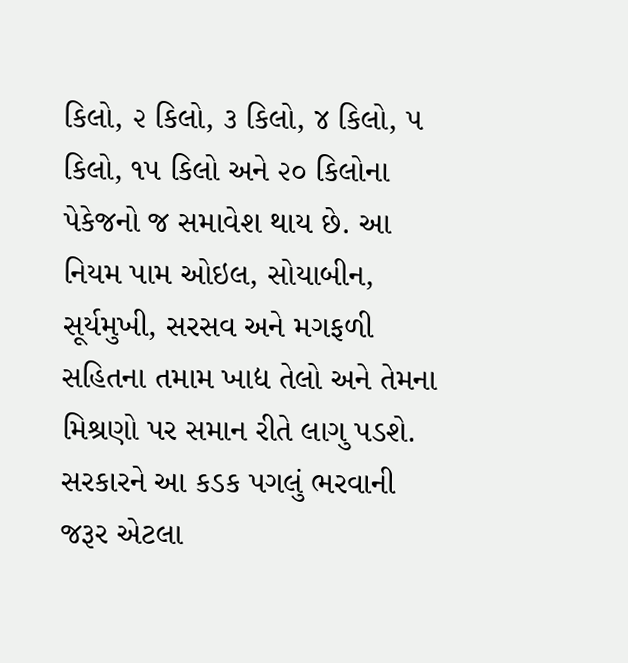કિલો, ૨ કિલો, ૩ કિલો, ૪ કિલો, ૫ કિલો, ૧૫ કિલો અને ૨૦ કિલોના પેકેજનો જ સમાવેશ થાય છે. આ નિયમ પામ ઓઇલ, સોયાબીન, સૂર્યમુખી, સરસવ અને મગફળી સહિતના તમામ ખાદ્ય તેલો અને તેમના મિશ્રણો પર સમાન રીતે લાગુ પડશે. સરકારને આ કડક પગલું ભરવાની જરૂર એટલા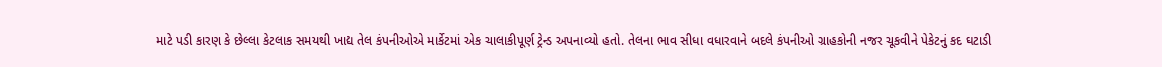માટે પડી કારણ કે છેલ્લા કેટલાક સમયથી ખાદ્ય તેલ કંપનીઓએ માર્કેટમાં એક ચાલાકીપૂર્ણ ટ્રેન્ડ અપનાવ્યો હતો. તેલના ભાવ સીધા વધારવાને બદલે કંપનીઓ ગ્રાહકોની નજર ચૂકવીને પેકેટનું કદ ઘટાડી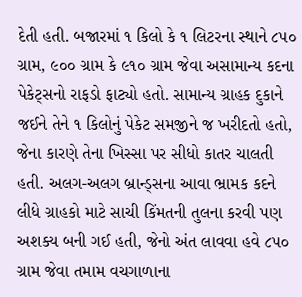દેતી હતી. બજારમાં ૧ કિલો કે ૧ લિટરના સ્થાને ૮૫૦ ગ્રામ, ૯૦૦ ગ્રામ કે ૯૧૦ ગ્રામ જેવા અસામાન્ય કદના પેકેટ્સનો રાફડો ફાટ્યો હતો. સામાન્ય ગ્રાહક દુકાને જઈને તેને ૧ કિલોનું પેકેટ સમજીને જ ખરીદતો હતો, જેના કારણે તેના ખિસ્સા પર સીધો કાતર ચાલતી હતી. અલગ-અલગ બ્રાન્ડ્સના આવા ભ્રામક કદને લીધે ગ્રાહકો માટે સાચી કિંમતની તુલના કરવી પણ અશક્ય બની ગઈ હતી, જેનો અંત લાવવા હવે ૮૫૦ ગ્રામ જેવા તમામ વચગાળાના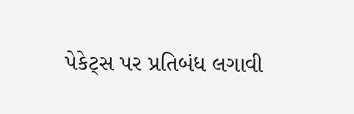પેકેટ્સ પર પ્રતિબંધ લગાવી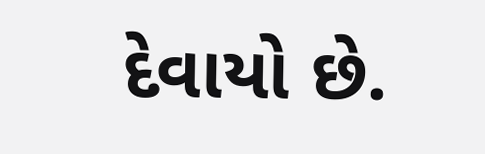દેવાયો છે.